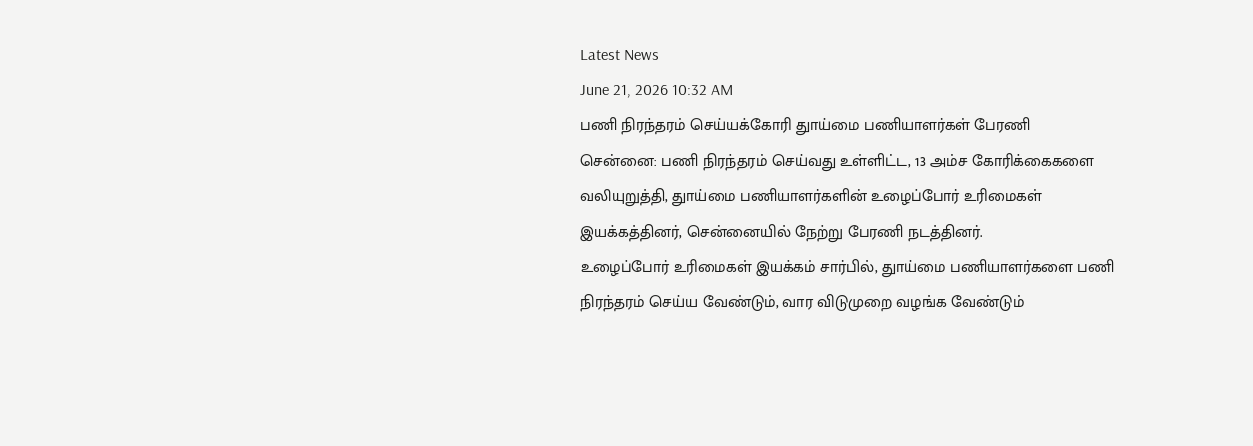Latest News
June 21, 2026 10:32 AM
பணி நிரந்தரம் செய்யக்கோரி துாய்மை பணியாளர்கள் பேரணி
சென்னை: பணி நிரந்தரம் செய்வது உள்ளிட்ட, 13 அம்ச கோரிக்கைகளை வலியுறுத்தி, துாய்மை பணியாளர்களின் உழைப்போர் உரிமைகள் இயக்கத்தினர், சென்னையில் நேற்று பேரணி நடத்தினர்.
உழைப்போர் உரிமைகள் இயக்கம் சார்பில், துாய்மை பணியாளர்களை பணி நிரந்தரம் செய்ய வேண்டும், வார விடுமுறை வழங்க வேண்டும்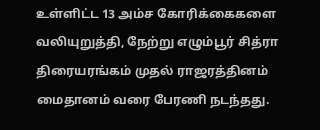உள்ளிட்ட 13 அம்ச கோரிக்கைகளை வலியுறுத்தி, நேற்று எழும்பூர் சித்ரா திரையரங்கம் முதல் ராஜரத்தினம் மைதானம் வரை பேரணி நடந்தது.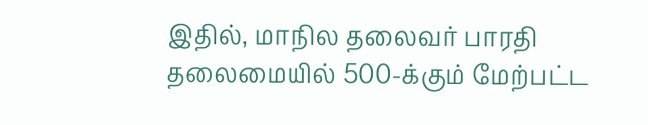இதில், மாநில தலைவர் பாரதி தலைமையில் 500-க்கும் மேற்பட்ட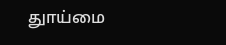துாய்மை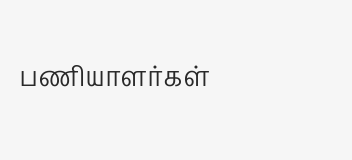பணியாளர்கள்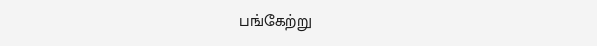பங்கேற்று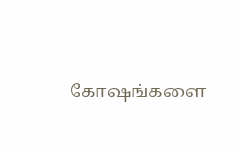கோஷங்களை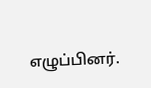எழுப்பினர்.